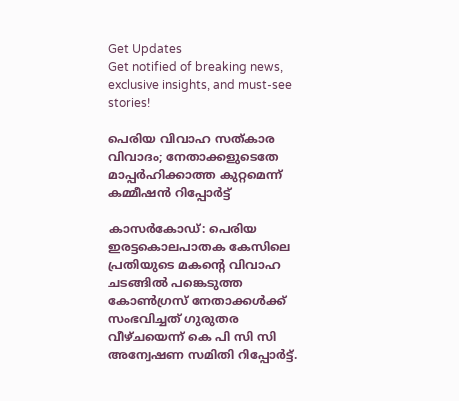Get Updates
Get notified of breaking news, exclusive insights, and must-see stories!

പെരിയ വിവാഹ സത്കാര വിവാദം; നേതാക്കളുടെതേ മാപ്പർഹിക്കാത്ത കുറ്റമെന്ന് കമ്മീഷൻ റിപ്പോർട്ട്

കാസർകോഡ്: പെരിയ ഇരട്ടകൊലപാതക കേസിലെ പ്രതിയുടെ മകന്റെ വിവാഹ ചടങ്ങില്‍ പങ്കെടുത്ത കോണ്‍ഗ്രസ് നേതാക്കള്‍ക്ക് സംഭവിച്ചത് ഗുരുതര വീഴ്ചയെന്ന് കെ പി സി സി അന്വേഷണ സമിതി റിപ്പോർട്ട്.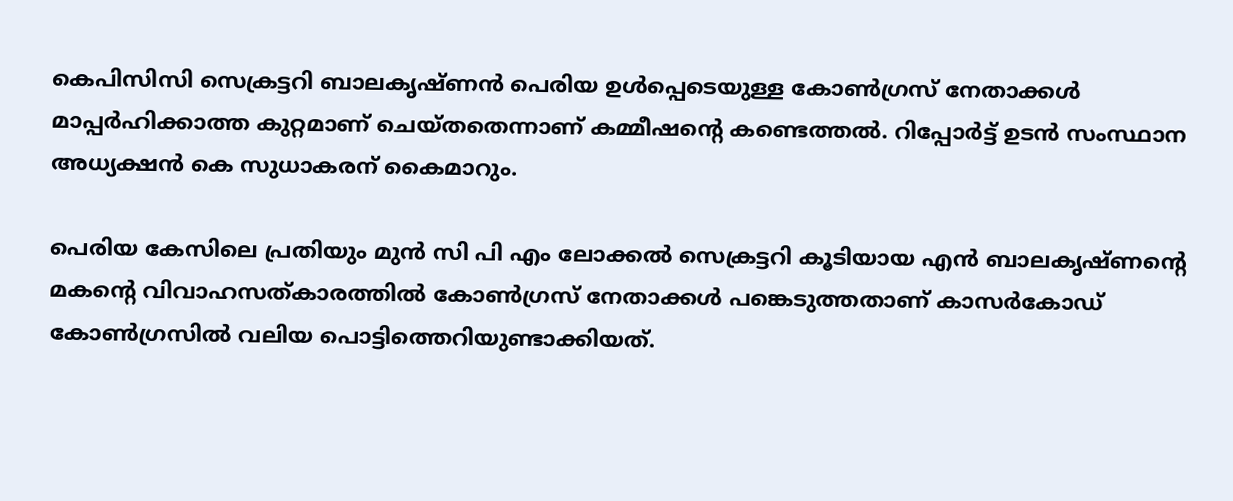കെപിസിസി സെക്രട്ടറി ബാലകൃഷ്ണന്‍ പെരിയ ഉള്‍പ്പെടെയുള്ള കോണ്‍ഗ്രസ് നേതാക്കള്‍ മാപ്പര്‍ഹിക്കാത്ത കുറ്റമാണ് ചെയ്തതെന്നാണ് കമ്മീഷന്റെ കണ്ടെത്തൽ. റിപ്പോർട്ട് ഉടൻ സംസ്ഥാന അധ്യക്ഷൻ കെ സുധാകരന് കൈമാറും.

പെരിയ കേസിലെ പ്രതിയും മുൻ സി പി എം ലോക്കൽ സെക്രട്ടറി കൂടിയായ എൻ ബാലകൃഷ്ണന്റെ മകന്റെ വിവാഹസത്കാരത്തിൽ കോൺഗ്രസ് നേതാക്കൾ പങ്കെടുത്തതാണ് കാസർകോഡ് കോൺഗ്രസിൽ വലിയ പൊട്ടിത്തെറിയുണ്ടാക്കിയത്.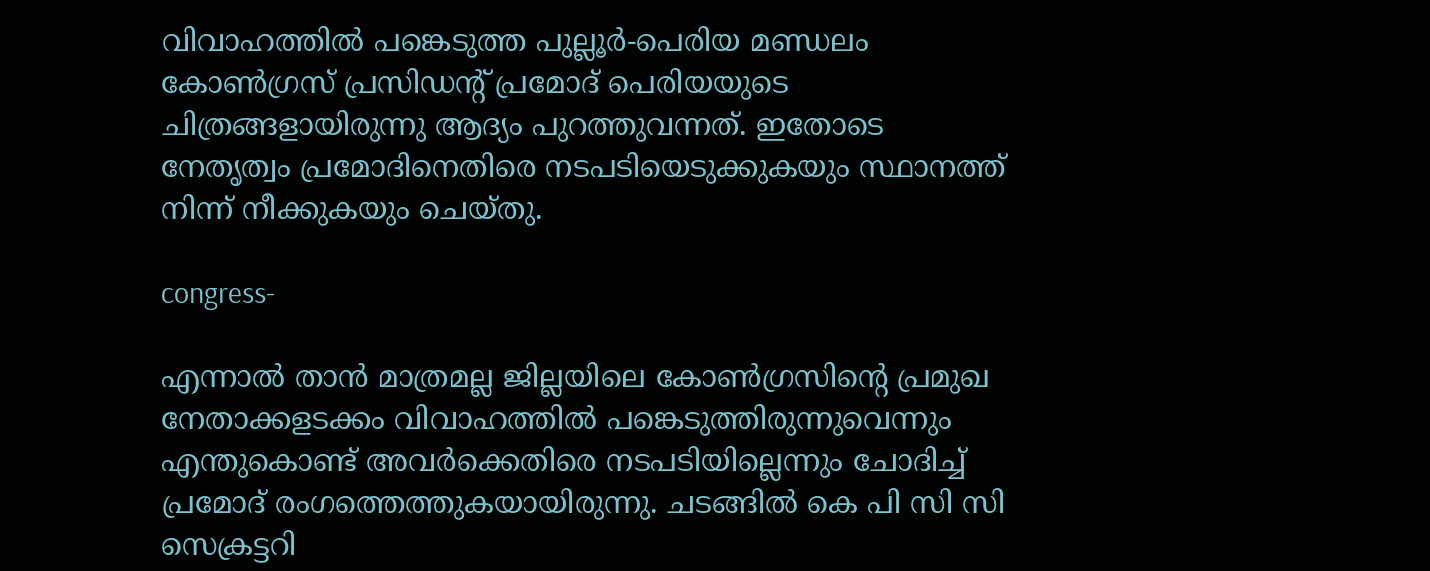വിവാഹത്തിൽ പങ്കെടുത്ത പുല്ലൂർ-പെരിയ മണ്ഡലം കോൺഗ്രസ് പ്രസിഡന്റ് പ്രമോദ് പെരിയയുടെ ചിത്രങ്ങളായിരുന്നു ആദ്യം പുറത്തുവന്നത്. ഇതോടെ നേതൃത്വം പ്രമോദിനെതിരെ നടപടിയെടുക്കുകയും സ്ഥാനത്ത് നിന്ന് നീക്കുകയും ചെയ്തു.

congress-

എന്നാൽ താൻ മാത്രമല്ല ജില്ലയിലെ കോൺഗ്രസിന്റെ പ്രമുഖ നേതാക്കളടക്കം വിവാഹത്തിൽ പങ്കെടുത്തിരുന്നുവെന്നും എന്തുകൊണ്ട് അവർക്കെതിരെ നടപടിയില്ലെന്നും ചോദിച്ച് പ്രമോദ് രംഗത്തെത്തുകയായിരുന്നു. ചടങ്ങിൽ കെ പി സി സി സെക്രട്ടറി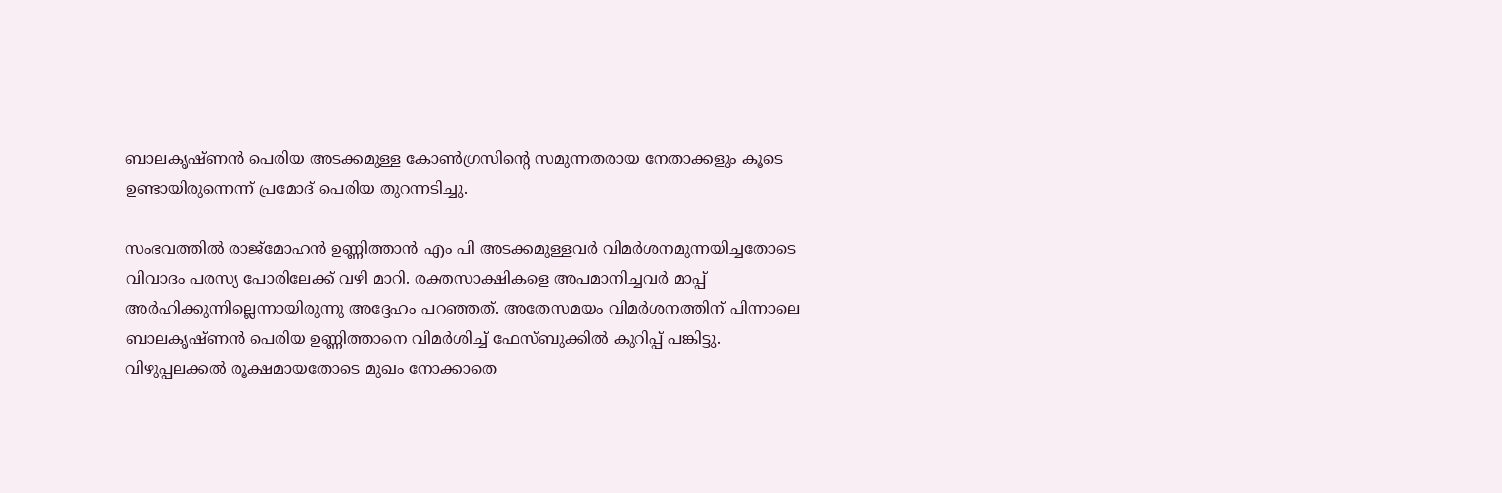ബാലകൃഷ്ണന്‍ പെരിയ അടക്കമുള്ള കോൺഗ്രസിന്റെ സമുന്നതരായ നേതാക്കളും കൂടെ ഉണ്ടായിരുന്നെന്ന് പ്രമോദ് പെരിയ തുറന്നടിച്ചു.

സംഭവത്തിൽ രാജ്മോഹന്‍ ഉണ്ണിത്താന്‍ എം പി അടക്കമുള്ളവർ വിമര്‍ശനമുന്നയിച്ചതോടെ വിവാദം പരസ്യ പോരിലേക്ക് വഴി മാറി. രക്തസാക്ഷികളെ അപമാനിച്ചവർ മാപ്പ് അർഹിക്കുന്നില്ലെന്നായിരുന്നു അദ്ദേഹം പറഞ്ഞത്. അതേസമയം വിമർശനത്തിന് പിന്നാലെ ബാലകൃഷ്ണൻ പെരിയ ഉണ്ണിത്താനെ വിമർശിച്ച് ഫേസ്ബുക്കിൽ കുറിപ്പ് പങ്കിട്ടു. വിഴുപ്പലക്കൽ രൂക്ഷമായതോടെ മുഖം നോക്കാതെ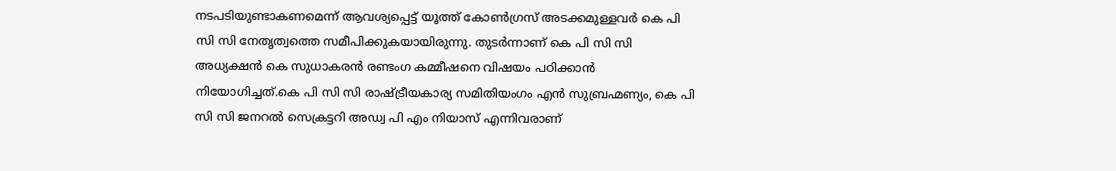നടപടിയുണ്ടാകണമെന്ന് ആവശ്യപ്പെട്ട് യൂത്ത് കോൺഗ്രസ് അടക്കമുള്ളവർ കെ പി സി സി നേതൃത്വത്തെ സമീപിക്കുകയായിരുന്നു. തുടർന്നാണ് കെ പി സി സി അധ്യക്ഷന്‍ കെ സുധാകരന്‍ രണ്ടംഗ കമ്മീഷനെ വിഷയം പഠിക്കാന്‍ നിയോഗിച്ചത്.കെ പി സി സി രാഷ്ട്രീയകാര്യ സമിതിയംഗം എൻ സുബ്രഹ്മണ്യം, കെ പി സി സി ജനറൽ സെക്രട്ടറി അഡ്വ പി എം നിയാസ് എന്നിവരാണ്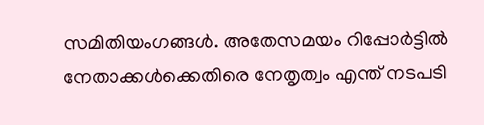സമിതിയംഗങ്ങൾ. അതേസമയം റിപ്പോർട്ടിൽ നേതാക്കൾക്കെതിരെ നേതൃത്വം എന്ത് നടപടി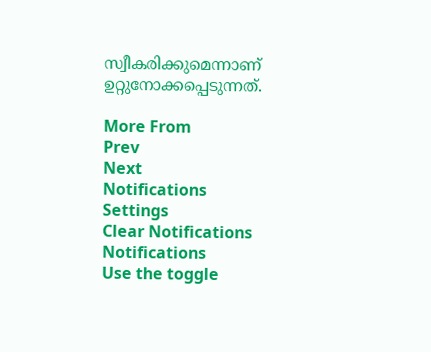സ്വീകരിക്കുമെന്നാണ് ഉറ്റുനോക്കപ്പെടുന്നത്.

More From
Prev
Next
Notifications
Settings
Clear Notifications
Notifications
Use the toggle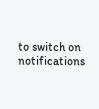to switch on notifications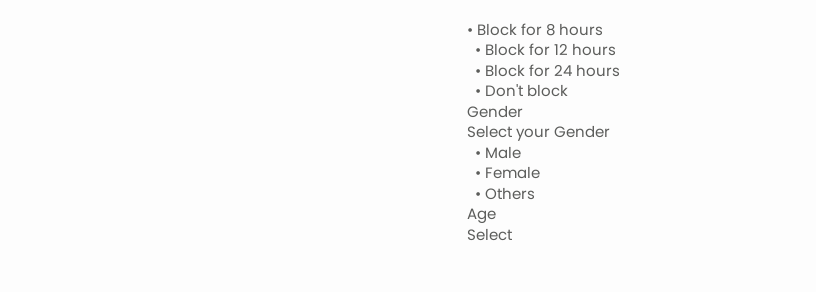• Block for 8 hours
  • Block for 12 hours
  • Block for 24 hours
  • Don't block
Gender
Select your Gender
  • Male
  • Female
  • Others
Age
Select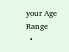your Age Range
  •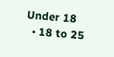Under 18
  • 18 to 25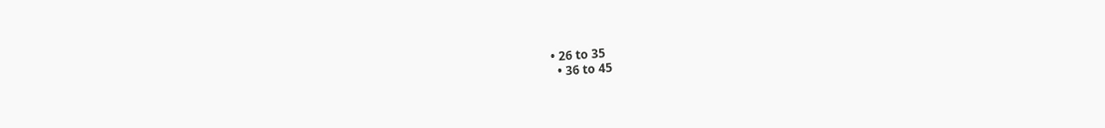• 26 to 35
  • 36 to 45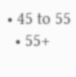• 45 to 55
  • 55+